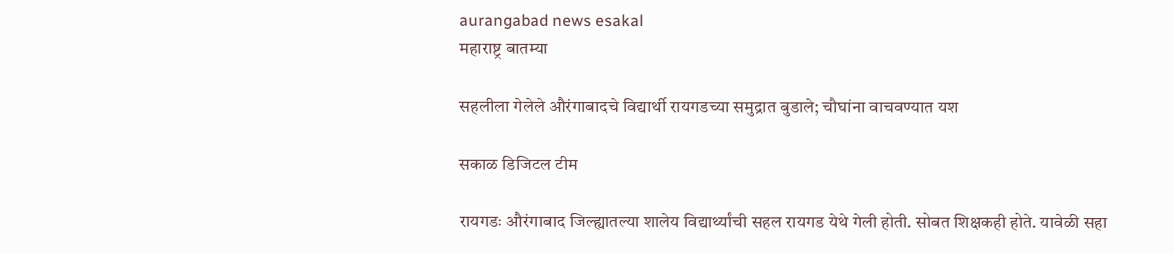aurangabad news esakal
महाराष्ट्र बातम्या

सहलीला गेलेले औरंगाबादचे विद्यार्थी रायगडच्या समुद्रात बुडाले; चौघांना वाचवण्यात यश

सकाळ डिजिटल टीम

रायगडः औरंगाबाद जिल्ह्यातल्या शालेय विद्यार्थ्यांची सहल रायगड येथे गेली होती. सोबत शिक्षकही होते. यावेळी सहा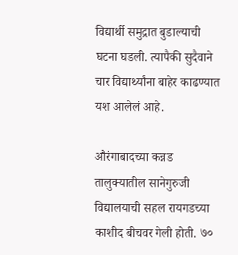विद्यार्थी समुद्रात बुडाल्याची घटना घडली. त्यापैकी सुदैवाने चार विद्यार्थ्यांना बाहेर काढण्यात यश आलेलं आहे.

औरंगाबादच्या कन्नड तालुक्यातील सानेगुरुजी विद्यालयाची सहल रायगडच्या काशीद बीचवर गेली होती. ७०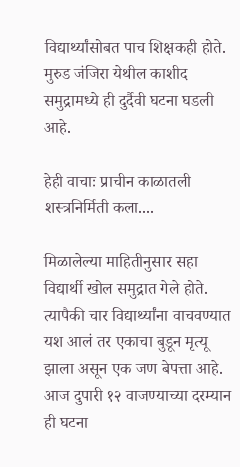विद्यार्थ्यांसोबत पाच शिक्षकही होते. मुरुड जंजिरा येथील काशीद समुद्रामध्ये ही दुर्दैवी घटना घडली आहे.

हेही वाचाः प्राचीन काळातली शस्त्रनिर्मिती कला....

मिळालेल्या माहितीनुसार सहा विद्यार्थी खोल समुद्रात गेले होते. त्यापैकी चार विद्यार्थ्यांना वाचवण्यात यश आलं तर एकाचा बुडून मृत्यू झाला असून एक जण बेपत्ता आहे. आज दुपारी १२ वाजण्याच्या दरम्यान ही घटना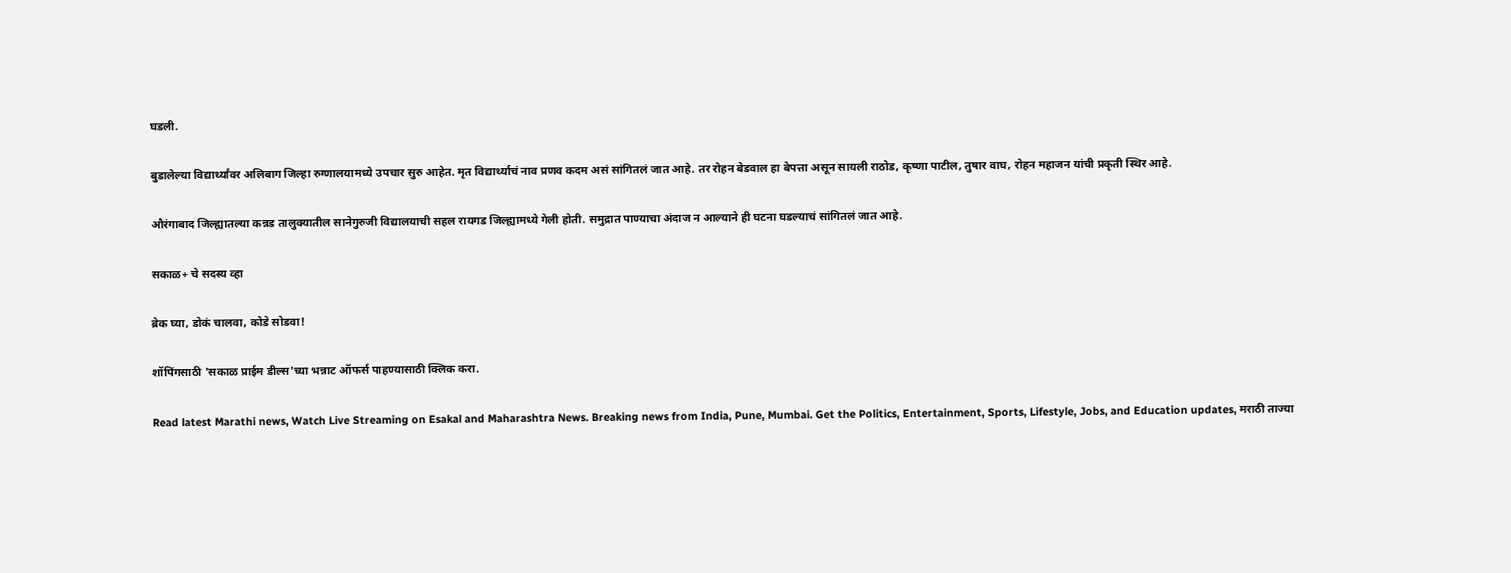घडली.

बुडालेल्या विद्यार्थ्यांवर अलिबाग जिल्हा रुग्णालयामध्ये उपचार सुरु आहेत. मृत विद्यार्थ्याचं नाव प्रणव कदम असं सांगितलं जात आहे. तर रोहन बेडवाल हा बेपत्ता असून सायली राठोड, कृष्णा पाटील, तुषार वाघ, रोहन महाजन यांची प्रकृती स्थिर आहे.

औरंगाबाद जिल्ह्यातल्या कन्नड तालुक्यातील सानेगुरुजी विद्यालयाची सहल रायगड जिल्ह्यामध्ये गेली होती. समुद्रात पाण्याचा अंदाज न आल्याने ही घटना घडल्याचं सांगितलं जात आहे.

सकाळ+ चे सदस्य व्हा

ब्रेक घ्या, डोकं चालवा, कोडे सोडवा!

शॉपिंगसाठी 'सकाळ प्राईम डील्स'च्या भन्नाट ऑफर्स पाहण्यासाठी क्लिक करा.

Read latest Marathi news, Watch Live Streaming on Esakal and Maharashtra News. Breaking news from India, Pune, Mumbai. Get the Politics, Entertainment, Sports, Lifestyle, Jobs, and Education updates, मराठी ताज्या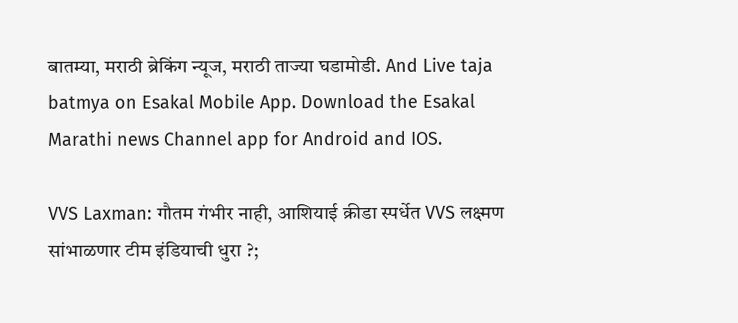बातम्या, मराठी ब्रेकिंग न्यूज, मराठी ताज्या घडामोडी. And Live taja batmya on Esakal Mobile App. Download the Esakal Marathi news Channel app for Android and IOS.

VVS Laxman: गौतम गंभीर नाही, आशियाई क्रीडा स्पर्धेत VVS लक्ष्मण सांभाळणार टीम इंडियाची धुरा ?;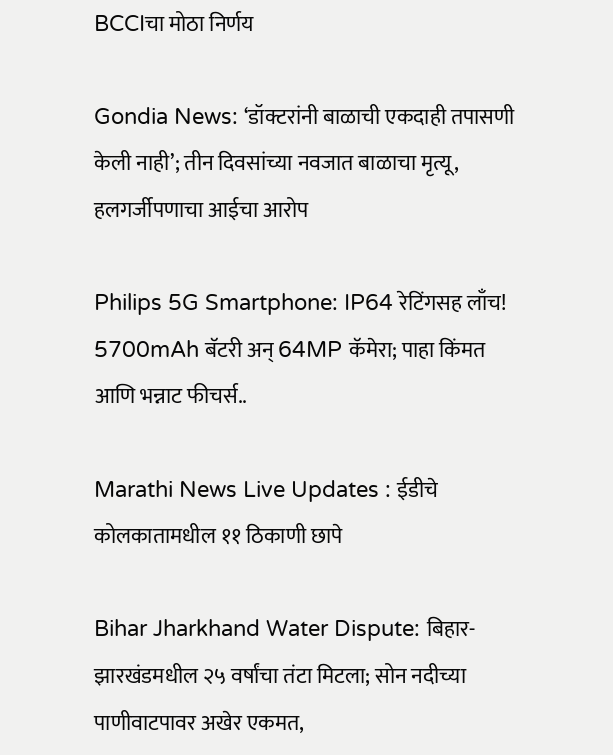BCCIचा मोठा निर्णय

Gondia News: ‘डॉक्टरांनी बाळाची एकदाही तपासणी केली नाही’; तीन दिवसांच्या नवजात बाळाचा मृत्यू, हलगर्जीपणाचा आईचा आरोप

Philips 5G Smartphone: IP64 रेटिंगसह लाँच! 5700mAh बॅटरी अन् 64MP कॅमेरा; पाहा किंमत आणि भन्नाट फीचर्स..

Marathi News Live Updates : ईडीचे कोलकातामधील ११ ठिकाणी छापे

Bihar Jharkhand Water Dispute: बिहार-झारखंडमधील २५ वर्षांचा तंटा मिटला; सोन नदीच्या पाणीवाटपावर अखेर एकमत,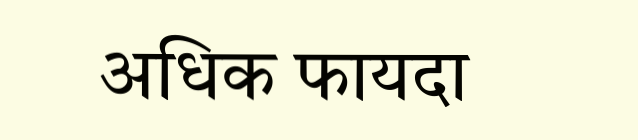अधिक फायदा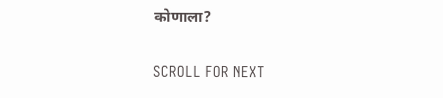कोणाला?

SCROLL FOR NEXT